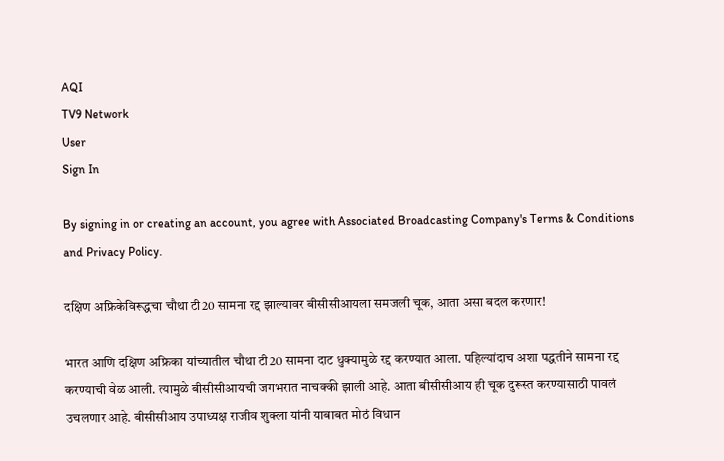AQI
TV9 Network
User
Sign In

By signing in or creating an account, you agree with Associated Broadcasting Company's Terms & Conditions and Privacy Policy.

दक्षिण अफ्रिकेविरूद्धचा चौथा टी20 सामना रद्द झाल्यावर बीसीसीआयला समजली चूक, आता असा बदल करणार!

भारत आणि दक्षिण अफ्रिका यांच्यातील चौथा टी20 सामना दाट धुक्यामुळे रद्द करण्यात आला. पहिल्यांदाच अशा पद्धतीने सामना रद्द करण्याची वेळ आली. त्यामुळे बीसीसीआयची जगभरात नाचक्की झाली आहे. आता बीसीसीआय ही चूक दुरूस्त करण्यासाठी पावलं उचलणार आहे. बीसीसीआय उपाध्यक्ष राजीव शुक्ला यांनी याबाबत मोठं विधान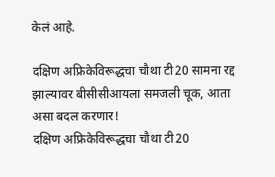केलं आहे.

दक्षिण अफ्रिकेविरूद्धचा चौथा टी20 सामना रद्द झाल्यावर बीसीसीआयला समजली चूक, आता असा बदल करणार!
दक्षिण अफ्रिकेविरूद्धचा चौथा टी20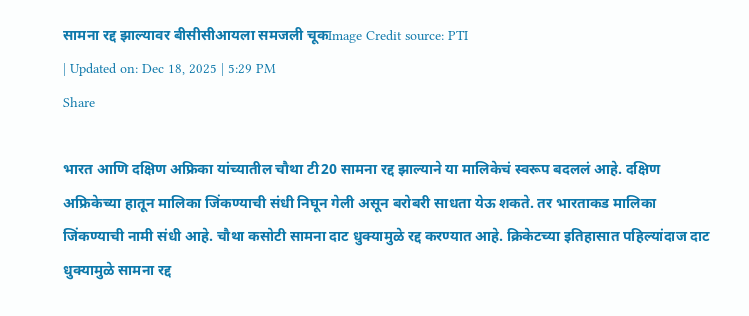सामना रद्द झाल्यावर बीसीसीआयला समजली चूकImage Credit source: PTI
| Updated on: Dec 18, 2025 | 5:29 PM
Share

भारत आणि दक्षिण अफ्रिका यांच्यातील चौथा टी20 सामना रद्द झाल्याने या मालिकेचं स्वरूप बदललं आहे. दक्षिण अफ्रिकेच्या हातून मालिका जिंकण्याची संधी निघून गेली असून बरोबरी साधता येऊ शकते. तर भारताकड मालिका जिंकण्याची नामी संधी आहे. चौथा कसोटी सामना दाट धुक्यामुळे रद्द करण्यात आहे. क्रिकेटच्या इतिहासात पहिल्यांदाज दाट धुक्यामुळे सामना रद्द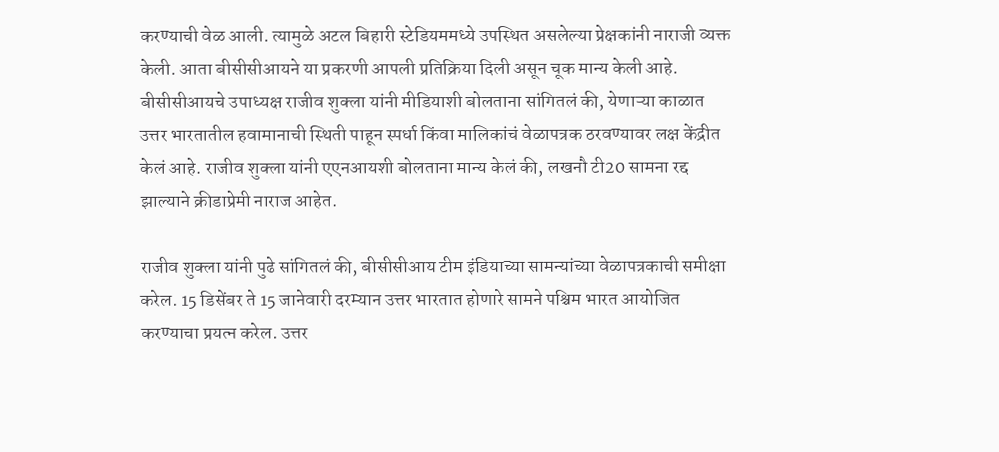करण्याची वेळ आली. त्यामुळे अटल बिहारी स्टेडियममध्ये उपस्थित असलेल्या प्रेक्षकांनी नाराजी व्यक्त केली. आता बीसीसीआयने या प्रकरणी आपली प्रतिक्रिया दिली असून चूक मान्य केली आहे. बीसीसीआयचे उपाध्यक्ष राजीव शुक्ला यांनी मीडियाशी बोलताना सांगितलं की, येणाऱ्या काळात उत्तर भारतातील हवामानाची स्थिती पाहून स्पर्धा किंवा मालिकांचं वेळापत्रक ठरवण्यावर लक्ष केंद्रीत केलं आहे. राजीव शुक्ला यांनी एएनआयशी बोलताना मान्य केलं की, लखनौ टी20 सामना रद्द झाल्याने क्रीडाप्रेमी नाराज आहेत.

राजीव शुक्ला यांनी पुढे सांगितलं की, बीसीसीआय टीम इंडियाच्या सामन्यांच्या वेळापत्रकाची समीक्षा करेल. 15 डिसेंबर ते 15 जानेवारी दरम्यान उत्तर भारतात होणारे सामने पश्चिम भारत आयोजित करण्याचा प्रयत्न करेल. उत्तर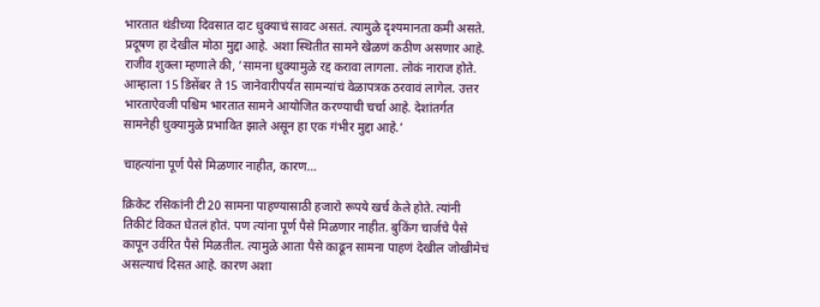भारतात थंडीच्या दिवसात दाट धुक्याचं सावट असतं. त्यामुळे दृश्यमानता कमी असते. प्रदूषण हा देखील मोठा मुद्दा आहे. अशा स्थितीत सामने खेळणं कठीण असणार आहे. राजीव शुक्ला म्हणाले की, ‘सामना धुक्यामुळे रद्द करावा लागला. लोकं नाराज होते. आम्हाला 15 डिसेंबर ते 15 जानेवारीपर्यंत सामन्यांचं वेळापत्रक ठरवावं लागेल. उत्तर भारताऐवजी पश्चिम भारतात सामने आयोजित करण्याची चर्चा आहे. देशांतर्गत सामनेही धुक्यामुळे प्रभावित झाले असून हा एक गंभीर मुद्दा आहे.’

चाहत्यांना पूर्ण पैसे मिळणार नाहीत, कारण…

क्रिकेट रसिकांनी टी20 सामना पाहण्यासाठी हजारो रूपये खर्च केले होते. त्यांनी तिकीटं विकत घेतलं होतं. पण त्यांना पूर्ण पैसे मिळणार नाहीत. बुकिंग चार्जचे पैसे कापून उर्वरित पैसे मिळतील. त्यामुळे आता पैसे काढून सामना पाहणं देखील जोखीमेचं असल्याचं दिसत आहे. कारण अशा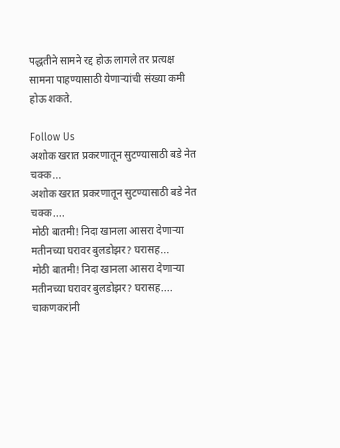पद्धतीने सामने रद्द होऊ लागले तर प्रत्यक्ष सामना पाहण्यासाठी येणाऱ्यांची संख्या कमी होऊ शकते.

Follow Us
अशोक खरात प्रकरणातून सुटण्यासाठी बडे नेत चक्क...
अशोक खरात प्रकरणातून सुटण्यासाठी बडे नेत चक्क....
मोठी बातमी! निदा खानला आसरा देणाऱ्या मतीनच्या घरावर बुलडोझर? घरासह...
मोठी बातमी! निदा खानला आसरा देणाऱ्या मतीनच्या घरावर बुलडोझर? घरासह....
चाकणकरांनी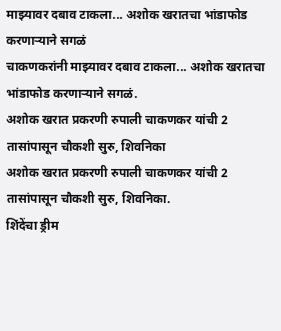माझ्यावर दबाव टाकला... अशोक खरातचा भांडाफोड करणाऱ्याने सगळं
चाकणकरांनी माझ्यावर दबाव टाकला... अशोक खरातचा भांडाफोड करणाऱ्याने सगळं.
अशोक खरात प्रकरणी रुपाली चाकणकर यांची 2 तासांपासून चौकशी सुरु, शिवनिका
अशोक खरात प्रकरणी रुपाली चाकणकर यांची 2 तासांपासून चौकशी सुरु, शिवनिका.
शिंदेंचा ड्रीम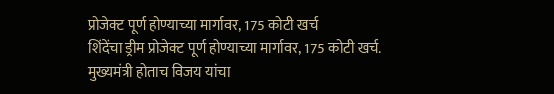प्रोजेक्ट पूर्ण होण्याच्या मार्गावर, 175 कोटी खर्च
शिंदेंचा ड्रीम प्रोजेक्ट पूर्ण होण्याच्या मार्गावर, 175 कोटी खर्च.
मुख्यमंत्री होताच विजय यांचा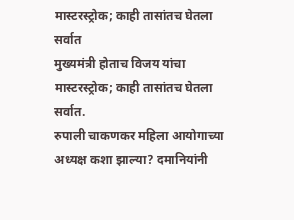मास्टरस्ट्रोक; काही तासांतच घेतला सर्वात
मुख्यमंत्री होताच विजय यांचा मास्टरस्ट्रोक; काही तासांतच घेतला सर्वात.
रुपाली चाकणकर महिला आयोगाच्या अध्यक्ष कशा झाल्या? दमानियांनी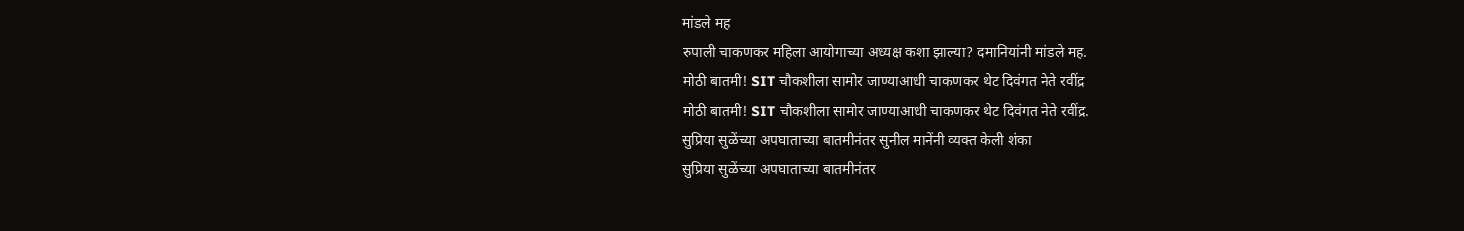मांडले मह
रुपाली चाकणकर महिला आयोगाच्या अध्यक्ष कशा झाल्या? दमानियांनी मांडले मह.
मोठी बातमी! SIT चौकशीला सामोर जाण्याआधी चाकणकर थेट दिवंगत नेते रवींद्र
मोठी बातमी! SIT चौकशीला सामोर जाण्याआधी चाकणकर थेट दिवंगत नेते रवींद्र.
सुप्रिया सुळेंच्या अपघाताच्या बातमीनंतर सुनील मानेंनी व्यक्त केली शंका
सुप्रिया सुळेंच्या अपघाताच्या बातमीनंतर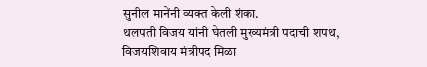सुनील मानेंनी व्यक्त केली शंका.
थलपती विजय यांनी घेतली मुख्यमंत्री पदाची शपथ, विजयशिवाय मंत्रीपद मिळा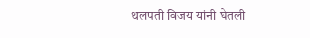थलपती विजय यांनी घेतली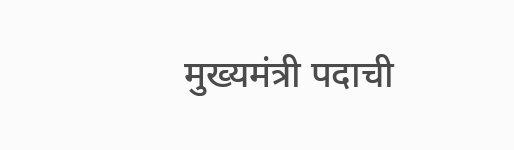मुख्यमंत्री पदाची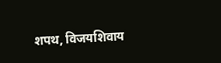शपथ, विजयशिवाय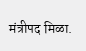मंत्रीपद मिळा.